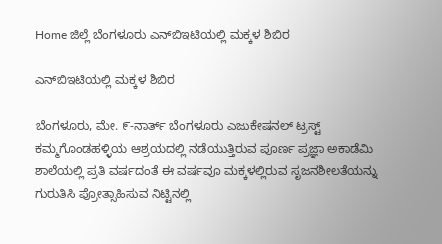Home ಜಿಲ್ಲೆ ಬೆಂಗಳೂರು ಎನ್‌ಬಿಇಟಿಯಲ್ಲಿ ಮಕ್ಕಳ ಶಿಬಿರ

ಎನ್‌ಬಿಇಟಿಯಲ್ಲಿ ಮಕ್ಕಳ ಶಿಬಿರ

ಬೆಂಗಳೂರು, ಮೇ. ೯-ನಾರ್ತ್ ಬೆಂಗಳೂರು ಎಜುಕೇಷನಲ್ ಟ್ರಸ್ಟ್ ಕಮ್ಮಗೊಂಡಹಳ್ಳಿಯ ಆಶ್ರಯದಲ್ಲಿ ನಡೆಯುತ್ತಿರುವ ಪೂರ್ಣ ಪ್ರಜ್ಞಾ ಅಕಾಡೆಮಿ ಶಾಲೆಯಲ್ಲಿ ಪ್ರತಿ ವರ್ಷದಂತೆ ಈ ವರ್ಷವೂ ಮಕ್ಕಳಲ್ಲಿರುವ ಸೃಜನಶೀಲತೆಯನ್ನು ಗುರುತಿಸಿ ಪ್ರೋತ್ಸಾಹಿಸುವ ನಿಟ್ಟಿನಲ್ಲಿ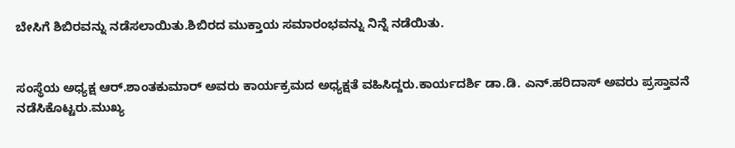ಬೇಸಿಗೆ ಶಿಬಿರವನ್ನು ನಡೆಸಲಾಯಿತು.ಶಿಬಿರದ ಮುಕ್ತಾಯ ಸಮಾರಂಭವನ್ನು ನಿನ್ನೆ ನಡೆಯಿತು.


ಸಂಸ್ಥೆಯ ಅಧ್ಯಕ್ಷ ಆರ್.ಶಾಂತಕುಮಾರ್ ಅವರು ಕಾರ್ಯಕ್ರಮದ ಅಧ್ಯಕ್ಷತೆ ವಹಿಸಿದ್ದರು.ಕಾರ್ಯದರ್ಶಿ ಡಾ.ಡಿ. ಎನ್.ಹರಿದಾಸ್ ಅವರು ಪ್ರಸ್ತಾವನೆ ನಡೆಸಿಕೊಟ್ಟರು.ಮುಖ್ಯ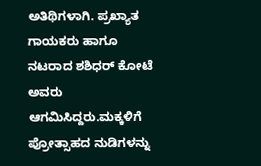ಅತಿಥಿಗಳಾಗಿ. ಪ್ರಖ್ಯಾತ ಗಾಯಕರು ಹಾಗೂ ನಟರಾದ ಶಶಿಧರ್ ಕೋಟೆ ಅವರು ಆಗಮಿಸಿದ್ದರು.ಮಕ್ಕಳಿಗೆ ಪ್ರೋತ್ಸಾಹದ ನುಡಿಗಳನ್ನು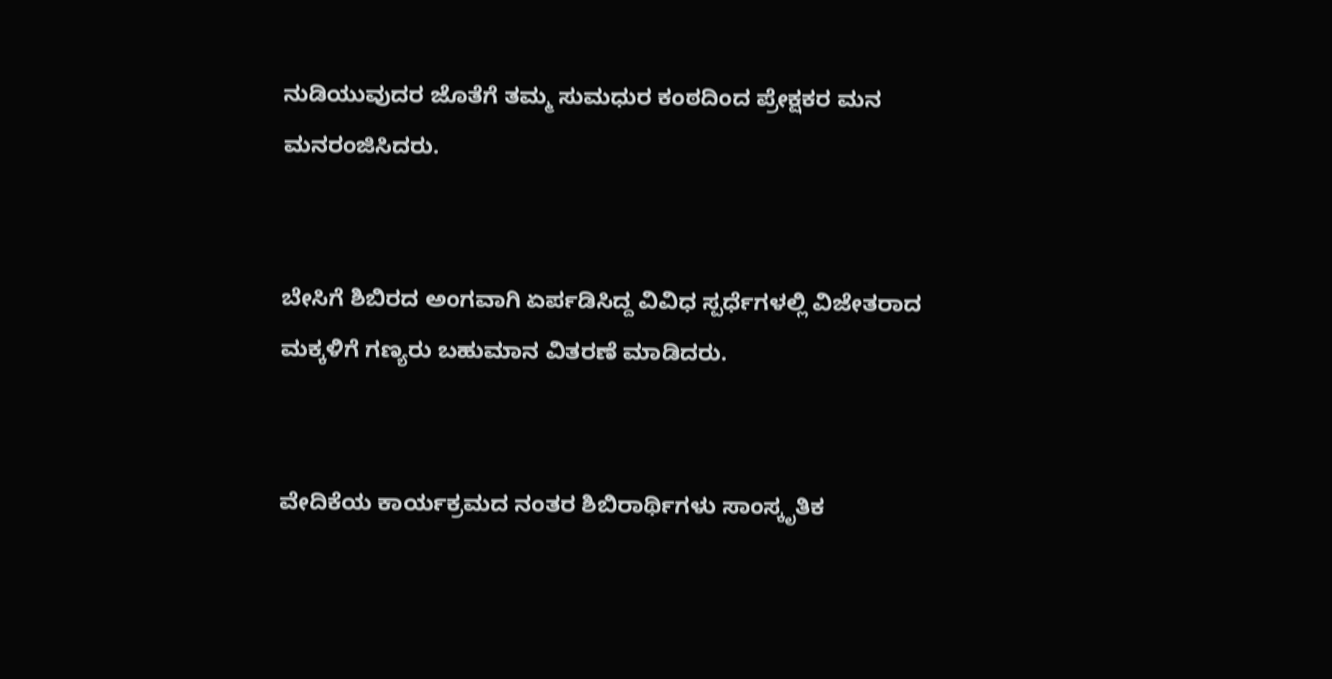ನುಡಿಯುವುದರ ಜೊತೆಗೆ ತಮ್ಮ ಸುಮಧುರ ಕಂಠದಿಂದ ಪ್ರೇಕ್ಷಕರ ಮನ ಮನರಂಜಿಸಿದರು.


ಬೇಸಿಗೆ ಶಿಬಿರದ ಅಂಗವಾಗಿ ಏರ್ಪಡಿಸಿದ್ದ ವಿವಿಧ ಸ್ಪರ್ಧೆಗಳಲ್ಲಿ ವಿಜೇತರಾದ ಮಕ್ಕಳಿಗೆ ಗಣ್ಯರು ಬಹುಮಾನ ವಿತರಣೆ ಮಾಡಿದರು.


ವೇದಿಕೆಯ ಕಾರ್ಯಕ್ರಮದ ನಂತರ ಶಿಬಿರಾರ್ಥಿಗಳು ಸಾಂಸ್ಕೃತಿಕ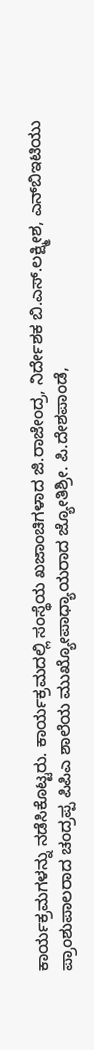ಕಾರ್ಯಕ್ರಮಗಳನ್ನು ನಡೆಸಿಕೊಟ್ಟರು. ಕಾರ್ಯಕ್ರಮದಲ್ಲಿ ಸಂಸ್ಥೆಯ ಖಜಾಂಚಿಗಳಾದ ಜಿ.ರಾಜೇಂದ್ರ, ನಿರ್ದೇಶಕ ಬಿ.ಎಸ್.ಲಕ್ಷ್ಮೀಶ, ಎನ್‌ಬಿಇಟಿಯು ಪ್ರಾಂಶುಪಾಲರಾದ ಚಂದ್ರಪ್ಪ ಪಿಪಿಎ ಶಾಲೆಯ ಮುಖ್ಯೋಪಾಧ್ಯಾಯರಾದ ಜ್ಯೋತಿಶ್ರೀ. ಪಿ.ದೇಶಪಾಂಡೆ,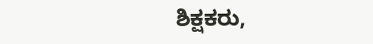ಶಿಕ್ಷಕರು,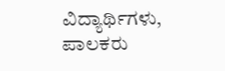ವಿದ್ಯಾರ್ಥಿಗಳು, ಪಾಲಕರು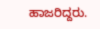ಹಾಜರಿದ್ದರು.